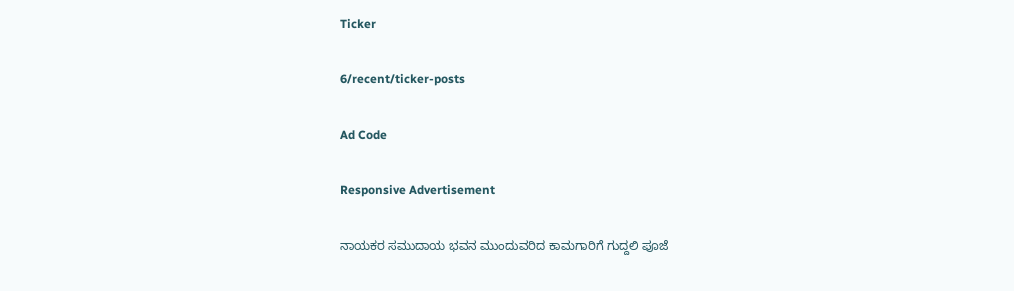Ticker

6/recent/ticker-posts

Ad Code

Responsive Advertisement

ನಾಯಕರ ಸಮುದಾಯ ಭವನ ಮುಂದುವರಿದ ಕಾಮಗಾರಿಗೆ ಗುದ್ದಲಿ ಪೂಜೆ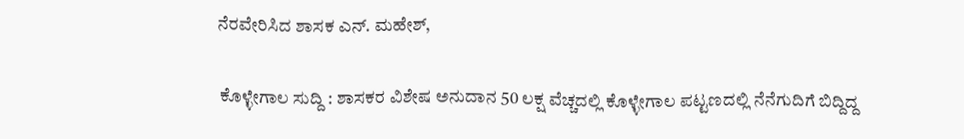ನೆರವೇರಿಸಿದ ಶಾಸಕ ಎನ್. ಮಹೇಶ್,

 ಕೊಳ್ಳೇಗಾಲ ಸುದ್ದಿ : ಶಾಸಕರ ವಿಶೇಷ ಅನುದಾನ 50 ಲಕ್ಷ ವೆಚ್ಚದಲ್ಲಿ ಕೊಳ್ಳೇಗಾಲ ಪಟ್ಟಣದಲ್ಲಿ ನೆನೆಗುದಿಗೆ ಬಿದ್ದಿದ್ದ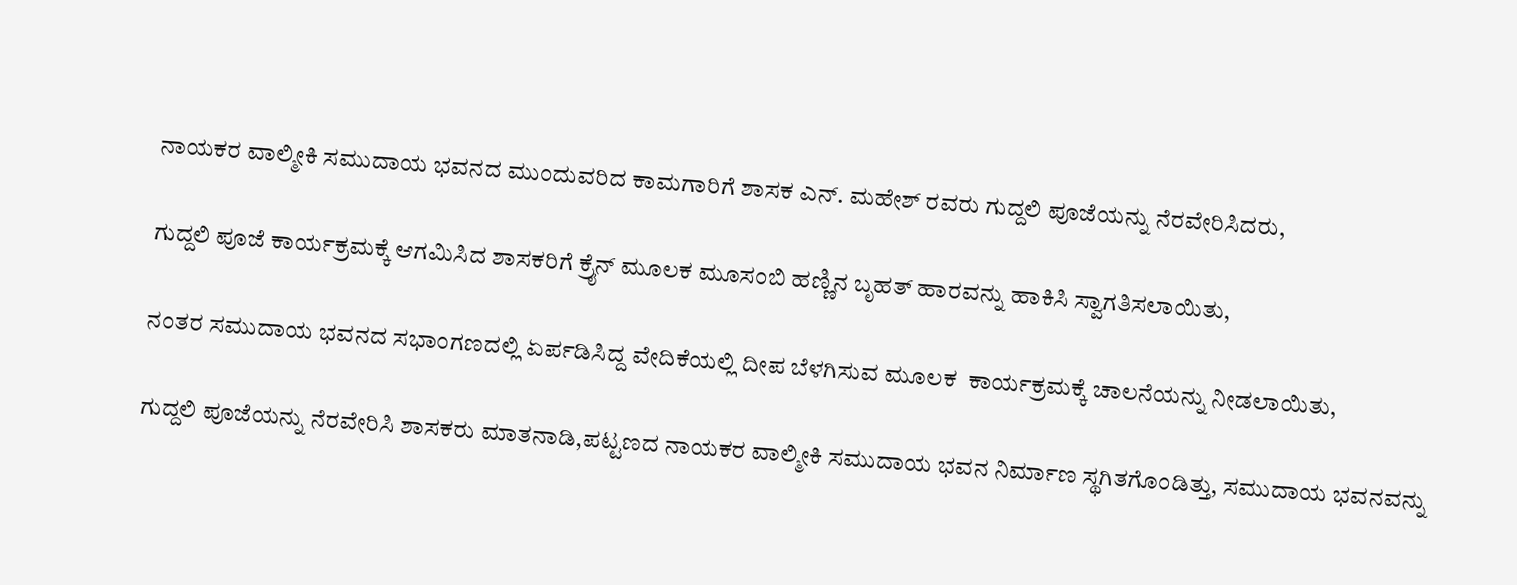ನಾಯಕರ ವಾಲ್ಮೀಕಿ ಸಮುದಾಯ ಭವನದ ಮುಂದುವರಿದ ಕಾಮಗಾರಿಗೆ ಶಾಸಕ ಎನ್. ಮಹೇಶ್ ರವರು ಗುದ್ದಲಿ ಪೂಜೆಯನ್ನು ನೆರವೇರಿಸಿದರು,

ಗುದ್ದಲಿ ಪೂಜೆ ಕಾರ್ಯಕ್ರಮಕ್ಕೆ ಆಗಮಿಸಿದ ಶಾಸಕರಿಗೆ ಕ್ರೈನ್ ಮೂಲಕ ಮೂಸಂಬಿ ಹಣ್ಣಿನ ಬೃಹತ್ ಹಾರವನ್ನು ಹಾಕಿಸಿ ಸ್ವಾಗತಿಸಲಾಯಿತು,

ನಂತರ ಸಮುದಾಯ ಭವನದ ಸಭಾಂಗಣದಲ್ಲಿ ಏರ್ಪಡಿಸಿದ್ದ ವೇದಿಕೆಯಲ್ಲಿ ದೀಪ ಬೆಳಗಿಸುವ ಮೂಲಕ  ಕಾರ್ಯಕ್ರಮಕ್ಕೆ ಚಾಲನೆಯನ್ನು ನೀಡಲಾಯಿತು,

ಗುದ್ದಲಿ ಪೂಜೆಯನ್ನು ನೆರವೇರಿಸಿ ಶಾಸಕರು ಮಾತನಾಡಿ,ಪಟ್ಟಣದ ನಾಯಕರ ವಾಲ್ಮೀಕಿ ಸಮುದಾಯ ಭವನ ನಿರ್ಮಾಣ ಸ್ಥಗಿತಗೊಂಡಿತ್ತು, ಸಮುದಾಯ ಭವನವನ್ನು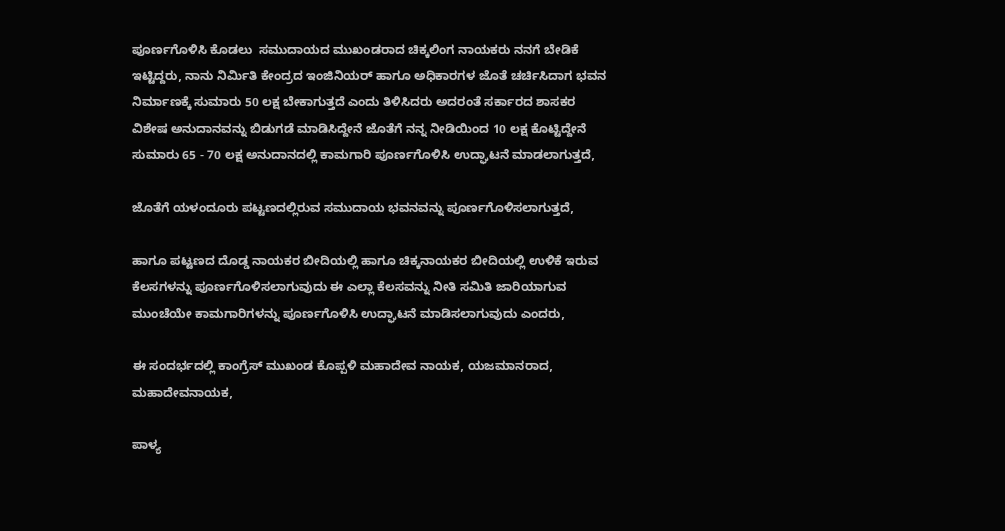ಪೂರ್ಣಗೊಳಿಸಿ ಕೊಡಲು  ಸಮುದಾಯದ ಮುಖಂಡರಾದ ಚಿಕ್ಕಲಿಂಗ ನಾಯಕರು ನನಗೆ ಬೇಡಿಕೆ ಇಟ್ಟಿದ್ದರು, ನಾನು ನಿರ್ಮಿತಿ ಕೇಂದ್ರದ ಇಂಜಿನಿಯರ್ ಹಾಗೂ ಅಧಿಕಾರಗಳ ಜೊತೆ ಚರ್ಚಿಸಿದಾಗ ಭವನ ನಿರ್ಮಾಣಕ್ಕೆ ಸುಮಾರು 50 ಲಕ್ಷ ಬೇಕಾಗುತ್ತದೆ ಎಂದು ತಿಳಿಸಿದರು ಅದರಂತೆ ಸರ್ಕಾರದ ಶಾಸಕರ ವಿಶೇಷ ಅನುದಾನವನ್ನು ಬಿಡುಗಡೆ ಮಾಡಿಸಿದ್ದೇನೆ ಜೊತೆಗೆ ನನ್ನ ನೀಡಿಯಿಂದ 10 ಲಕ್ಷ ಕೊಟ್ಟಿದ್ದೇನೆ ಸುಮಾರು 65 - 70 ಲಕ್ಷ ಅನುದಾನದಲ್ಲಿ ಕಾಮಗಾರಿ ಪೂರ್ಣಗೊಳಿಸಿ ಉದ್ಘಾಟನೆ ಮಾಡಲಾಗುತ್ತದೆ,

ಜೊತೆಗೆ ಯಳಂದೂರು ಪಟ್ಟಣದಲ್ಲಿರುವ ಸಮುದಾಯ ಭವನವನ್ನು ಪೂರ್ಣಗೊಳಿಸಲಾಗುತ್ತದೆ,

ಹಾಗೂ ಪಟ್ಟಣದ ದೊಡ್ಡ ನಾಯಕರ ಬೀದಿಯಲ್ಲಿ ಹಾಗೂ ಚಿಕ್ಕನಾಯಕರ ಬೀದಿಯಲ್ಲಿ ಉಳಿಕೆ ಇರುವ ಕೆಲಸಗಳನ್ನು ಪೂರ್ಣಗೊಳಿಸಲಾಗುವುದು ಈ ಎಲ್ಲಾ ಕೆಲಸವನ್ನು ನೀತಿ ಸಮಿತಿ ಜಾರಿಯಾಗುವ ಮುಂಚೆಯೇ ಕಾಮಗಾರಿಗಳನ್ನು ಪೂರ್ಣಗೊಳಿಸಿ ಉದ್ಘಾಟನೆ ಮಾಡಿಸಲಾಗುವುದು ಎಂದರು,

ಈ ಸಂದರ್ಭದಲ್ಲಿ ಕಾಂಗ್ರೆಸ್ ಮುಖಂಡ ಕೊಪ್ಪಳಿ ಮಹಾದೇವ ನಾಯಕ, ಯಜಮಾನರಾದ,  ಮಹಾದೇವನಾಯಕ,

ಪಾಳ್ಯ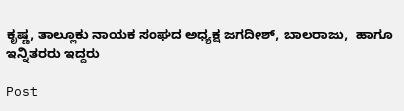ಕೃಷ್ಣ, ತಾಲ್ಲೂಕು ನಾಯಕ ಸಂಘದ ಅಧ್ಯಕ್ಷ ಜಗದೀಶ್, ಬಾಲರಾಜು,  ಹಾಗೂ ಇನ್ನಿತರರು ಇದ್ದರು

Post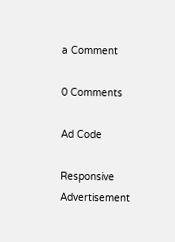a Comment

0 Comments

Ad Code

Responsive Advertisement